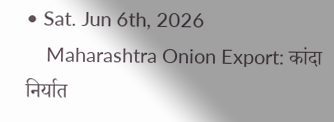• Sat. Jun 6th, 2026
    Maharashtra Onion Export: कांदा निर्यात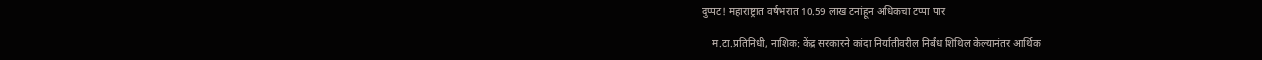दुप्पट! महाराष्ट्रात वर्षभरात 10.59 लाख टनांहून अधिकचा टप्पा पार

    म.टा.प्रतिनिधी, नाशिक: केंद्र सरकारने कांदा निर्यातीवरील निर्बंध शिथिल केल्यानंतर आर्थिक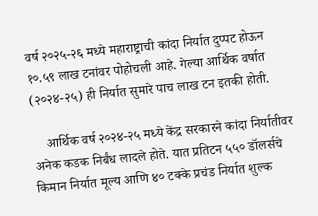वर्ष २०२५-२६ मध्ये महाराष्ट्राची कांदा निर्यात दुप्पट होऊन १०.५९ लाख टनांवर पोहोचली आहे. गेल्या आर्थिक वर्षात (२०२४-२५) ही निर्यात सुमारे पाच लाख टन इतकी होती.

    आर्थिक वर्ष २०२४-२५ मध्ये केंद्र सरकारने कांदा निर्यातीवर अनेक कडक निर्बंध लादले होते. यात प्रतिटन ५५० डॉलर्सचे किमान निर्यात मूल्य आणि ४० टक्के प्रचंड निर्यात शुल्क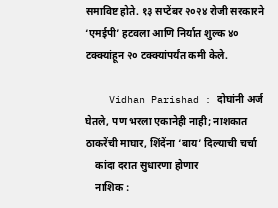समाविष्ट होते. १३ सप्टेंबर २०२४ रोजी सरकारने ‘एमईपी’ हटवला आणि निर्यात शुल्क ४० टक्क्यांहून २० टक्क्यांपर्यंत कमी केले.

    Vidhan Parishad : दोघांनी अर्ज घेतले, पण भरला एकानेही नाही; नाशकात ठाकरेंची माघार, शिंदेंना ‘बाय’ दिल्याची चर्चा
    कांदा दरात सुधारणा होणार
    नाशिक :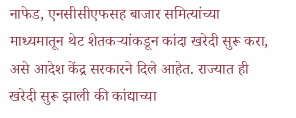नाफेड, एनसीसीएफसह बाजार समित्यांच्या माध्यमातून थेट शेतकऱ्यांकडून कांदा खरेदी सुरू करा, असे आदेश केंद्र सरकारने दिले आहेत. राज्यात ही खरेदी सुरू झाली की कांद्याच्या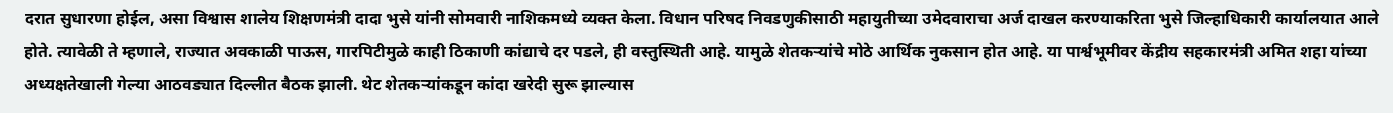दरात सुधारणा होईल, असा विश्वास शालेय शिक्षणमंत्री दादा भुसे यांनी सोमवारी नाशिकमध्ये व्यक्त केला. विधान परिषद निवडणुकीसाठी महायुतीच्या उमेदवाराचा अर्ज दाखल करण्याकरिता भुसे जिल्हाधिकारी कार्यालयात आले होते. त्यावेळी ते म्हणाले, राज्यात अवकाळी पाऊस, गारपिटीमुळे काही ठिकाणी कांद्याचे दर पडले, ही वस्तुस्थिती आहे. यामुळे शेतकऱ्यांचे मोठे आर्थिक नुकसान होत आहे. या पार्श्वभूमीवर केंद्रीय सहकारमंत्री अमित शहा यांच्या अध्यक्षतेखाली गेल्या आठवड्यात दिल्लीत बैठक झाली. थेट शेतकऱ्यांकडून कांदा खरेदी सुरू झाल्यास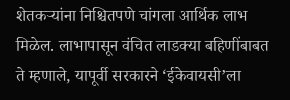शेतकऱ्यांना निश्चितपणे चांगला आर्थिक लाभ मिळेल. लाभापासून वंचित लाडक्या बहिणींबाबत ते म्हणाले, यापूर्वी सरकारने ‘ईकेवायसी’ला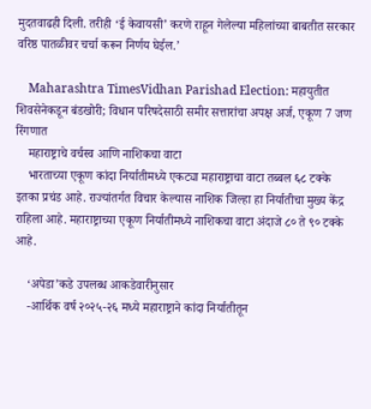मुदतवाढही दिली. तरीही ‘ई केवायसी’ करणे राहून गेलेल्या महिलांच्या बाबतीत सरकार वरिष्ठ पातळीवर चर्चा करून निर्णय घेईल.’

    Maharashtra TimesVidhan Parishad Election: महायुतीत शिवसेनेकडून बंडखोरी; विधान परिषदेसाठी समीर सत्तारांचा अपक्ष अर्ज, एकूण 7 जण रिंगणात
    महाराष्ट्राचे वर्चस्व आणि नाशिकचा वाटा
    भारताच्या एकूण कांदा निर्यातीमध्ये एकट्या महाराष्ट्राचा वाटा तब्बल ६८ टक्के इतका प्रचंड आहे. राज्यांतर्गत विचार केल्यास नाशिक जिल्हा हा निर्यातीचा मुख्य केंद्र राहिला आहे. महाराष्ट्राच्या एकूण निर्यातीमध्ये नाशिकचा वाटा अंदाजे ८० ते ९० टक्के आहे.

    ‘अपेडा’कडे उपलब्ध आकडेवारीनुसार
    -आर्थिक वर्ष २०२५-२६ मध्ये महाराष्ट्राने कांदा निर्यातीतून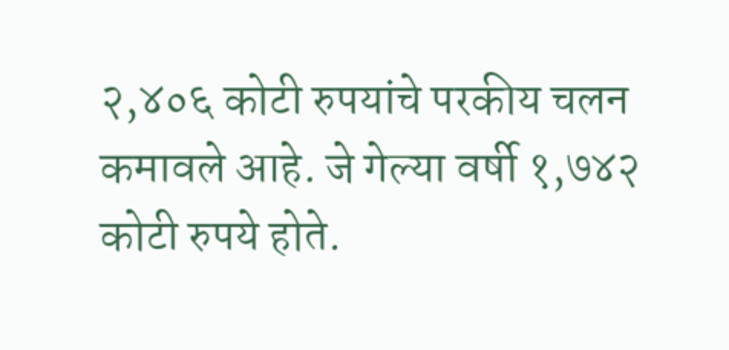२,४०६ कोटी रुपयांचे परकीय चलन कमावले आहे. जे गेल्या वर्षी १,७४२ कोटी रुपये होते.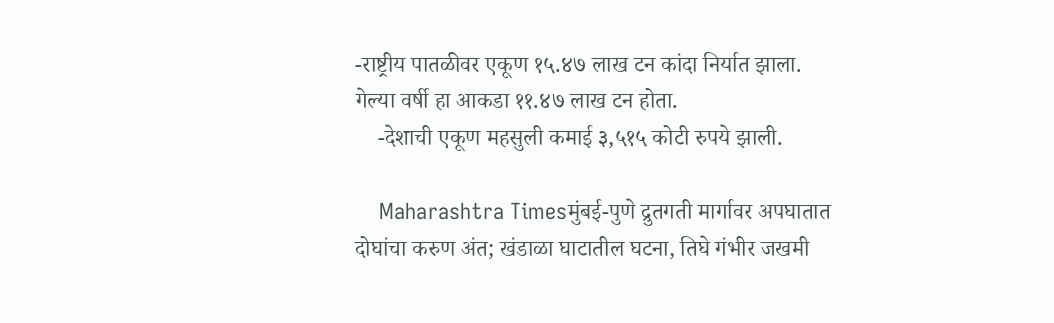-राष्ट्रीय पातळीवर एकूण १५.४७ लाख टन कांदा निर्यात झाला. गेल्या वर्षी हा आकडा ११.४७ लाख टन होता.
    -देशाची एकूण महसुली कमाई ३,५१५ कोटी रुपये झाली.

    Maharashtra Timesमुंबई-पुणे द्रुतगती मार्गावर अपघातात दोघांचा करुण अंत; खंडाळा घाटातील घटना, तिघे गंभीर जखमी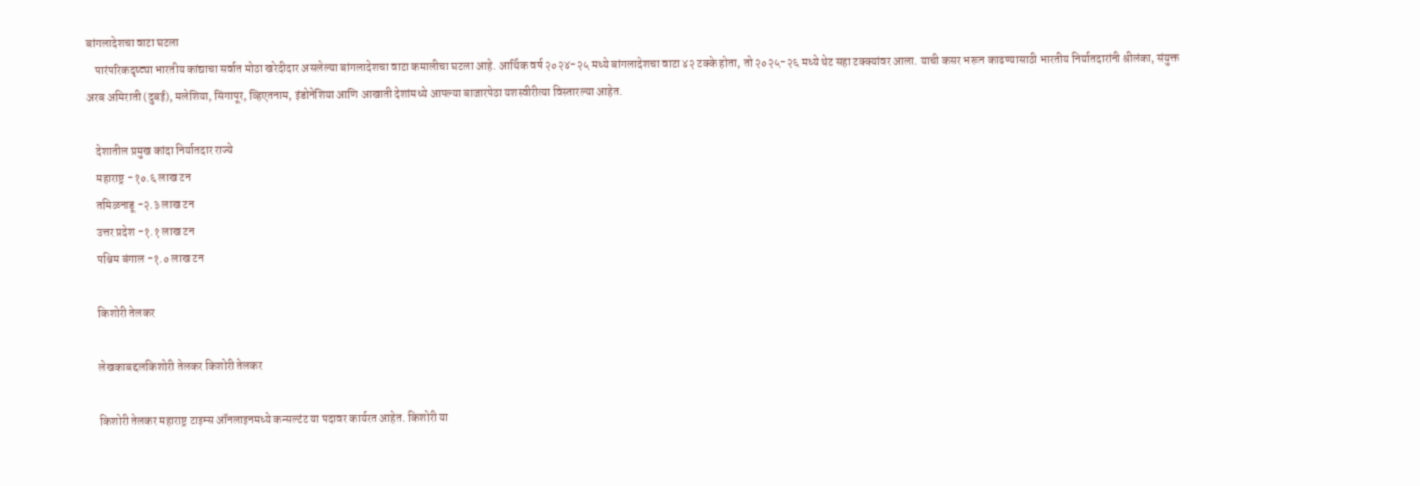बांगलादेशचा वाटा घटला
    पारंपरिकदृष्ट्या भारतीय कांद्याचा सर्वात मोठा खरेदीदार असलेल्या बांगलादेशचा वाटा कमालीचा घटला आहे. आर्थिक वर्ष २०२४-२५ मध्ये बांगलादेशचा वाटा ४२ टक्के होता, तो २०२५-२६ मध्ये थेट सहा टक्क्यांवर आला. याची कसर भरून काढण्यासाठी भारतीय निर्यातदारांनी श्रीलंका, संयुक्त अरब अमिराती (दुबई), मलेशिया, सिंगापूर, व्हिएतनाम, इंडोनेशिया आणि आखाती देशांमध्ये आपल्या बाजारपेठा यशस्वीरीत्या विस्तारल्या आहेत.

    देशातील प्रमुख कांदा निर्यातदार राज्ये
    महाराष्ट्र -१०.६ लाख टन
    तमिळनाडू -२.३ लाख टन
    उत्तर प्रदेश -१.१ लाख टन
    पश्चिम बंगाल -१.० लाख टन

    किशोरी तेलकर

    लेखकाबद्दलकिशोरी तेलकर किशोरी तेलकर

    किशोरी तेलकर महाराष्ट्र टाइम्स ऑनलाइनमध्ये कन्सल्टंट या पदावर कार्यरत आहेत. किशोरी या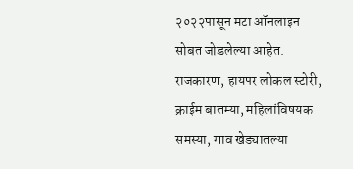२०२२पासून मटा ऑनलाइन सोबत जोडलेल्या आहेत. राजकारण, हायपर लोकल स्टोरी, क्राईम बातम्या, महिलांविषयक समस्या, गाव खेड्यातल्या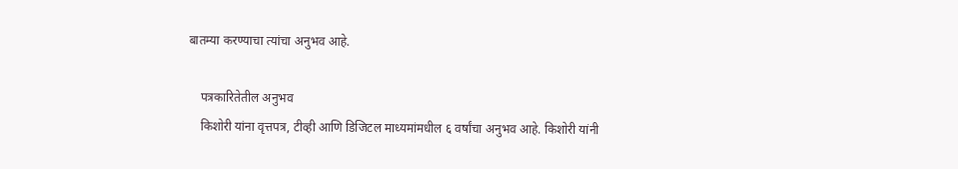बातम्या करण्याचा त्यांचा अनुभव आहे.

    पत्रकारितेतील अनुभव
    किशोरी यांना वृत्तपत्र, टीव्ही आणि डिजिटल माध्यमांमधील ६ वर्षांचा अनुभव आहे. किशोरी यांनी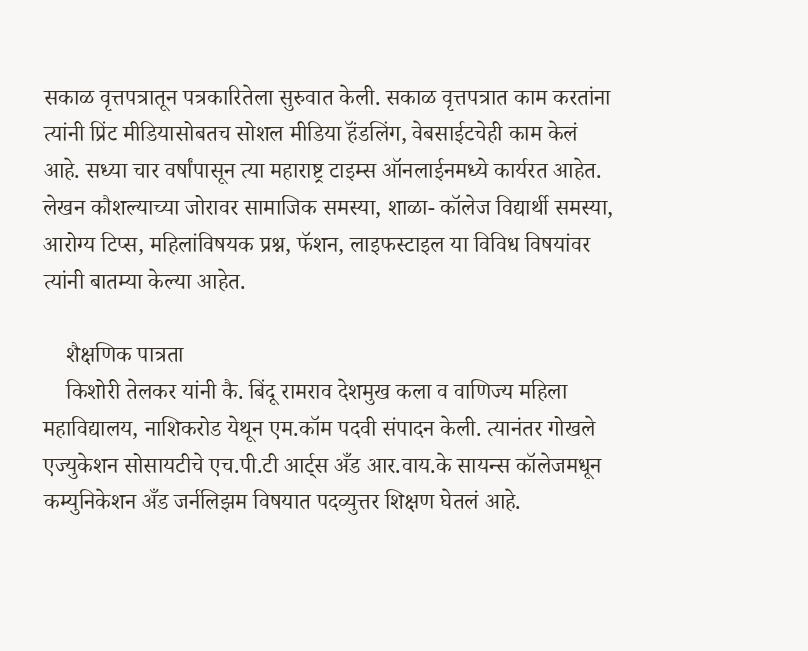सकाळ वृत्तपत्रातून पत्रकारितेला सुरुवात केली. सकाळ वृत्तपत्रात काम करतांना त्यांनी प्रिंट मीडियासोबतच सोशल मीडिया हॅंडलिंग, वेबसाईटचेही काम केलं आहे. सध्या चार वर्षांपासून त्या महाराष्ट्र टाइम्स ऑनलाईनमध्ये कार्यरत आहेत. लेखन कौशल्याच्या जोरावर सामाजिक समस्या, शाळा- कॉलेज विद्यार्थी समस्या, आरोग्य टिप्स, महिलांविषयक प्रश्न, फॅशन, लाइफस्टाइल या विविध विषयांवर त्यांनी बातम्या केल्या आहेत.

    शैक्षणिक पात्रता
    किशोरी तेलकर यांनी कै. बिंदू रामराव देशमुख कला व वाणिज्य महिला महाविद्यालय, नाशिकरोड येथून एम.कॉम पदवी संपादन केली. त्यानंतर गोखले एज्युकेशन सोसायटीचे एच.पी.टी आर्ट्स अँड आर.वाय.के सायन्स कॉलेजमधून कम्युनिकेशन अँड जर्नलिझम विषयात पदव्युत्तर शिक्षण घेतलं आहे.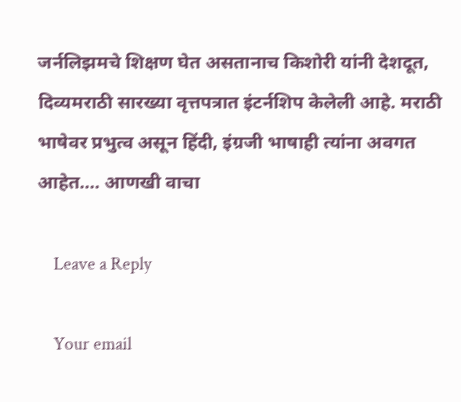जर्नलिझमचे शिक्षण घेत असतानाच किशोरी यांनी देशदूत, दिव्यमराठी सारख्या वृत्तपत्रात इंटर्नशिप केलेली आहे. मराठी भाषेवर प्रभुत्व असून हिंदी, इंग्रजी भाषाही त्यांना अवगत आहेत.… आणखी वाचा

    Leave a Reply

    Your email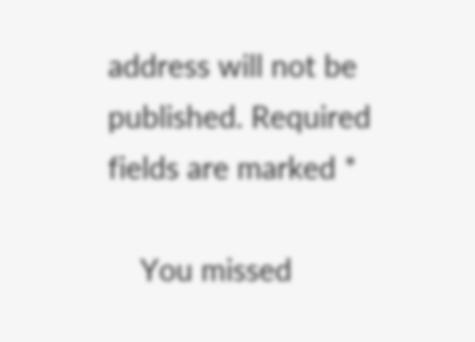address will not be published. Required fields are marked *

    You missed